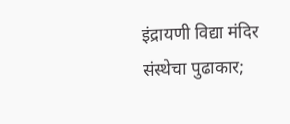इंद्रायणी विद्या मंदिर संस्थेचा पुढाकार;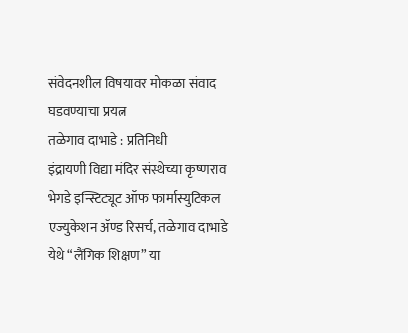संवेदनशील विषयावर मोकळा संवाद घडवण्याचा प्रयत्न
तळेगाव दाभाडे : प्रतिनिधी
इंद्रायणी विद्या मंदिर संस्थेच्या कृष्णराव भेगडे इन्स्टिट्यूट ऑफ फार्मास्युटिकल एज्युकेशन ॲण्ड रिसर्च, तळेगाव दाभाडे येथे “लैंगिक शिक्षण” या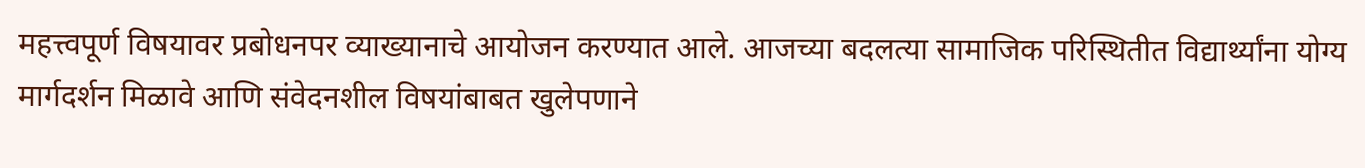महत्त्वपूर्ण विषयावर प्रबोधनपर व्याख्यानाचे आयोजन करण्यात आले. आजच्या बदलत्या सामाजिक परिस्थितीत विद्यार्थ्यांना योग्य मार्गदर्शन मिळावे आणि संवेदनशील विषयांबाबत खुलेपणाने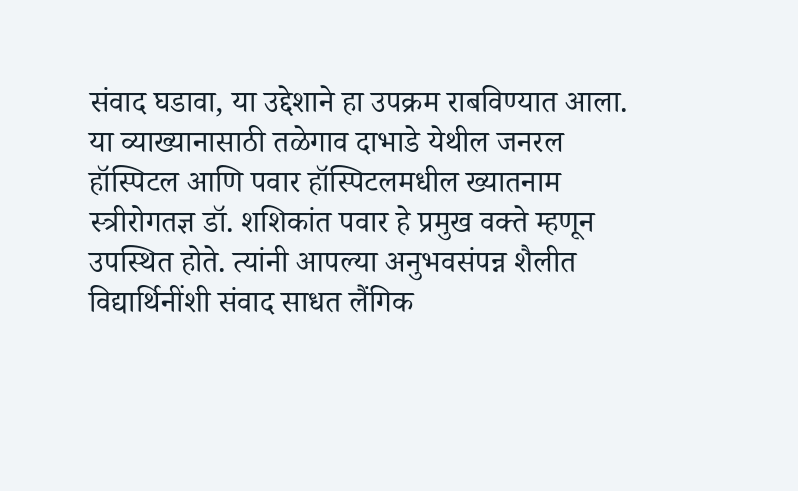संवाद घडावा, या उद्देशाने हा उपक्रम राबविण्यात आला.
या व्याख्यानासाठी तळेगाव दाभाडे येथील जनरल हॉस्पिटल आणि पवार हॉस्पिटलमधील ख्यातनाम स्त्रीरोगतज्ञ डॉ. शशिकांत पवार हे प्रमुख वक्ते म्हणून उपस्थित होते. त्यांनी आपल्या अनुभवसंपन्न शैलीत विद्यार्थिनींशी संवाद साधत लैंगिक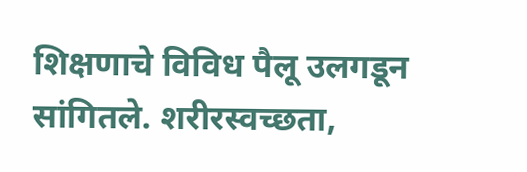शिक्षणाचे विविध पैलू उलगडून सांगितले. शरीरस्वच्छता,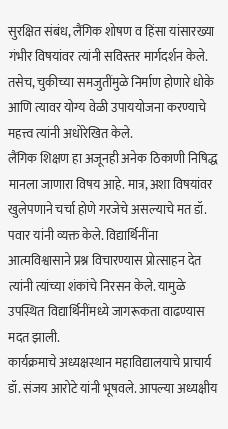सुरक्षित संबंध, लैंगिक शोषण व हिंसा यांसारख्या गंभीर विषयांवर त्यांनी सविस्तर मार्गदर्शन केले. तसेच, चुकीच्या समजुतींमुळे निर्माण होणारे धोके आणि त्यावर योग्य वेळी उपाययोजना करण्याचे महत्त्व त्यांनी अधोरेखित केले.
लैंगिक शिक्षण हा अजूनही अनेक ठिकाणी निषिद्ध मानला जाणारा विषय आहे. मात्र, अशा विषयांवर खुलेपणाने चर्चा होणे गरजेचे असल्याचे मत डॉ. पवार यांनी व्यक्त केले. विद्यार्थिनींना आत्मविश्वासाने प्रश्न विचारण्यास प्रोत्साहन देत त्यांनी त्यांच्या शंकांचे निरसन केले. यामुळे उपस्थित विद्यार्थिनींमध्ये जागरूकता वाढण्यास मदत झाली.
कार्यक्रमाचे अध्यक्षस्थान महाविद्यालयाचे प्राचार्य डॉ. संजय आरोटे यांनी भूषवले. आपल्या अध्यक्षीय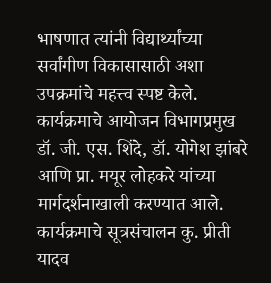भाषणात त्यांनी विद्यार्थ्यांच्या सर्वांगीण विकासासाठी अशा उपक्रमांचे महत्त्व स्पष्ट केले. कार्यक्रमाचे आयोजन विभागप्रमुख डॉ. जी. एस. शिंदे, डॉ. योगेश झांबरे आणि प्रा. मयूर लोहकरे यांच्या मार्गदर्शनाखाली करण्यात आले.
कार्यक्रमाचे सूत्रसंचालन कु. प्रीती यादव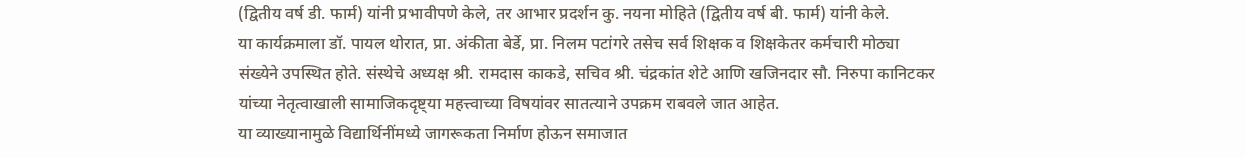(द्वितीय वर्ष डी. फार्म) यांनी प्रभावीपणे केले, तर आभार प्रदर्शन कु. नयना मोहिते (द्वितीय वर्ष बी. फार्म) यांनी केले.
या कार्यक्रमाला डॉ. पायल थोरात, प्रा. अंकीता बेर्डे, प्रा. निलम पटांगरे तसेच सर्व शिक्षक व शिक्षकेतर कर्मचारी मोठ्या संख्येने उपस्थित होते. संस्थेचे अध्यक्ष श्री. रामदास काकडे, सचिव श्री. चंद्रकांत शेटे आणि खजिनदार सौ. निरुपा कानिटकर यांच्या नेतृत्वाखाली सामाजिकदृष्ट्या महत्त्वाच्या विषयांवर सातत्याने उपक्रम राबवले जात आहेत.
या व्याख्यानामुळे विद्यार्थिनींमध्ये जागरूकता निर्माण होऊन समाजात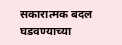सकारात्मक बदल घडवण्याच्या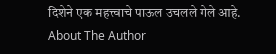दिशेने एक महत्त्वाचे पाऊल उचलले गेले आहे.
About The Author